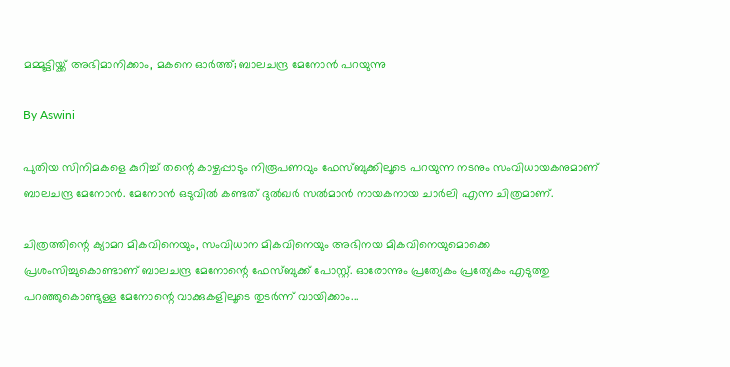മമ്മൂട്ടിയ്ക്ക് അഭിമാനിക്കാം, മകനെ ഓര്‍ത്ത്; ബാലചന്ദ്ര മേനോന്‍ പറയുന്നു

By Aswini

പുതിയ സിനിമകളെ കുറിച്ച് തന്റെ കാഴ്ചപ്പാടും നിരൂപണവും ഫേസ്ബുക്കിലൂടെ പറയുന്ന നടനും സംവിധായകനുമാണ് ബാലചന്ദ്ര മേനോന്‍. മേനോന്‍ ഒടുവില്‍ കണ്ടത് ദുല്‍ഖര്‍ സല്‍മാന്‍ നായകനായ ചാര്‍ലി എന്ന ചിത്രമാണ്.

ചിത്രത്തിന്റെ ക്യാമറ മികവിനെയും, സംവിധാന മികവിനെയും അഭിനയ മികവിനെയുമൊക്കെ പ്രശംസിച്ചുകൊണ്ടാണ് ബാലചന്ദ്ര മേനോന്റെ ഫേസ്ബുക്ക് പോസ്റ്റ്. ഓരോന്നും പ്രത്യേകം പ്രത്യേകം എടുത്തു പറഞ്ഞുകൊണ്ടുള്ള മേനോന്റെ വാക്കുകളിലൂടെ തുടര്‍ന്ന് വായിക്കാം...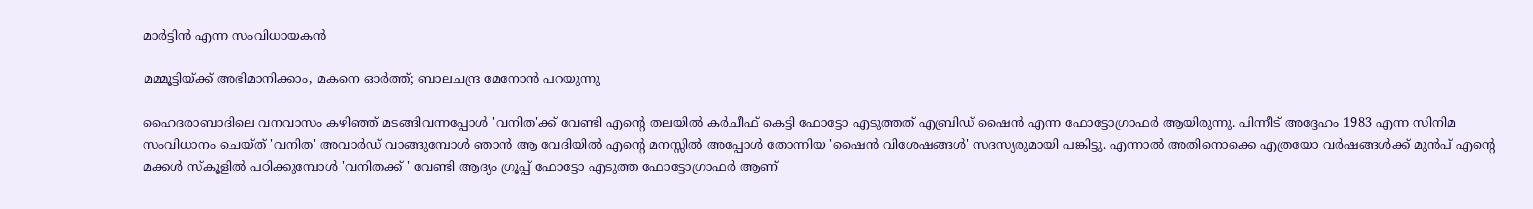മാര്‍ട്ടിന്‍ എന്ന സംവിധായകന്‍

മമ്മൂട്ടിയ്ക്ക് അഭിമാനിക്കാം, മകനെ ഓര്‍ത്ത്; ബാലചന്ദ്ര മേനോന്‍ പറയുന്നു

ഹൈദരാബാദിലെ വനവാസം കഴിഞ്ഞ് മടങ്ങിവന്നപ്പോള്‍ 'വനിത'ക്ക് വേണ്ടി എന്റെ തലയില്‍ കര്‍ചീഫ് കെട്ടി ഫോട്ടോ എടുത്തത് എബ്രിഡ് ഷൈന്‍ എന്ന ഫോട്ടോഗ്രാഫര്‍ ആയിരുന്നു. പിന്നീട് അദ്ദേഹം 1983 എന്ന സിനിമ സംവിധാനം ചെയ്ത് 'വനിത' അവാര്‍ഡ് വാങ്ങുമ്പോള്‍ ഞാന്‍ ആ വേദിയില്‍ എന്റെ മനസ്സില്‍ അപ്പോള്‍ തോന്നിയ 'ഷൈന്‍ വിശേഷങ്ങള്‍' സദസ്യരുമായി പങ്കിട്ടു. എന്നാല്‍ അതിനൊക്കെ എത്രയോ വര്‍ഷങ്ങള്‍ക്ക് മുന്‍പ് എന്റെ മക്കള്‍ സ്‌കൂളില്‍ പഠിക്കുമ്പോള്‍ 'വനിതക്ക് ' വേണ്ടി ആദ്യം ഗ്രൂപ്പ് ഫോട്ടോ എടുത്ത ഫോട്ടോഗ്രാഫര്‍ ആണ്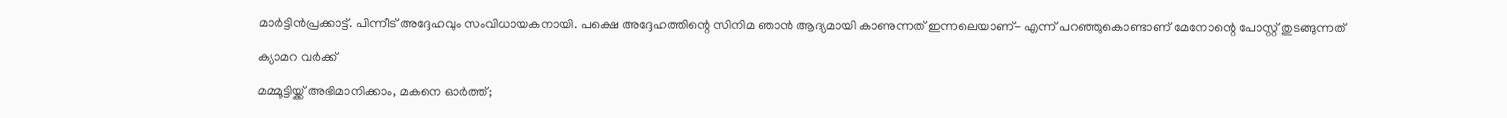മാര്‍ട്ടിന്‍പ്രക്കാട്ട്. പിന്നീട് അദ്ദേഹവും സംവിധായകനായി. പക്ഷെ അദ്ദേഹത്തിന്റെ സിനിമ ഞാന്‍ ആദ്യമായി കാണുന്നത് ഇന്നലെയാണ്- എന്ന് പറഞ്ഞുകൊണ്ടാണ് മേനോന്റെ പോസ്റ്റ് തുടങ്ങുന്നത്

ക്യാമറ വര്‍ക്ക്

മമ്മൂട്ടിയ്ക്ക് അഭിമാനിക്കാം, മകനെ ഓര്‍ത്ത്;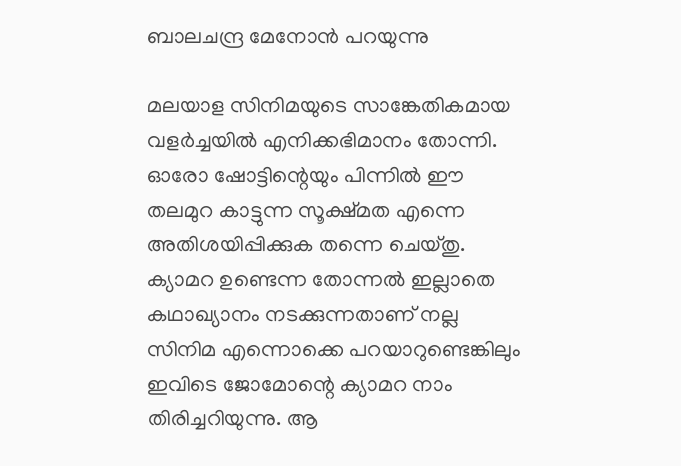ബാലചന്ദ്ര മേനോന്‍ പറയുന്നു

മലയാള സിനിമയുടെ സാങ്കേതികമായ വളര്‍ച്ചയില്‍ എനിക്കഭിമാനം തോന്നി. ഓരോ ഷോട്ടിന്റെയും പിന്നില്‍ ഈ തലമുറ കാട്ടുന്ന സൂക്ഷ്മത എന്നെ അതിശയിപ്പിക്കുക തന്നെ ചെയ്തു. ക്യാമറ ഉണ്ടെന്ന തോന്നല്‍ ഇല്ലാതെ കഥാഖ്യാനം നടക്കുന്നതാണ് നല്ല സിനിമ എന്നൊക്കെ പറയാറുണ്ടെങ്കിലും ഇവിടെ ജോമോന്റെ ക്യാമറ നാം തിരിച്ചറിയുന്നു. ആ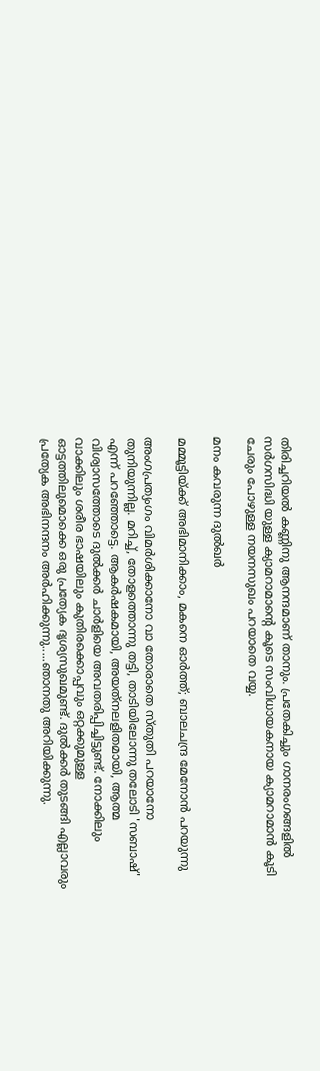തിരിച്ചറിയല്‍ കണ്ണിനു ആനന്ദമാണ് താനും. പ്രതേകിച്ചും ഗാനരംഗങ്ങളില്‍ സര്‍ഗസിദ്ധി യുള്ള ക്യാമറാമാന്റെ കൂടെ സംവിധായകനായ ക്യാമറാമാന്‍ കൂടി ചേരും പോഴുള്ള നയനസുഖം പറയാതെ വയ്യ.

മനം കവരുന്ന ദുല്‍ഖര്‍

മമ്മൂട്ടിയ്ക്ക് അഭിമാനിക്കാം, മകനെ ഓര്‍ത്ത്; ബാലചന്ദ്ര മേനോന്‍ പറയുന്നു

അംഗപ്രത്യംഗം വിമര്‍ശിക്കാനോ വാ തോരാതെ സ്തുതി പറയാനോ തുനിയുന്നില്ല. മറിച്ച്, തോളത്തൊന്നു തട്ടി, താടിയിലോന്നു തലോടി 'സബാഷ്' എന്ന് പറഞ്ഞോട്ടെ. ആകര്‍ഷകമായി, അയത്‌നലളിതമായി, ആത്മ വിശ്വാസത്തോടെ ദുല്‍ക്കര്‍ ചാര്‍ളിയെ അവതരിപ്പിച്ചിട്ടുണ്ട്. നോക്കിലും വാക്കിലും ശരീര ഭാഷയിലും കുതിരക്കൊപ്പവും ഒറ്റക്കുമുള്ള ഓട്ടത്തിലുമൊക്കെ ഒരു പ്രത്യേക ദൃശ്യസുഖമുണ്ട്. ദുല്‍ക്കര്‍ തുടങ്ങി എല്ലാവരും പ്രത്യേക അഭിനന്ദനം അര്‍ഹിക്കുന്നു.....ഞാനതു അറിയിക്കുന്നു.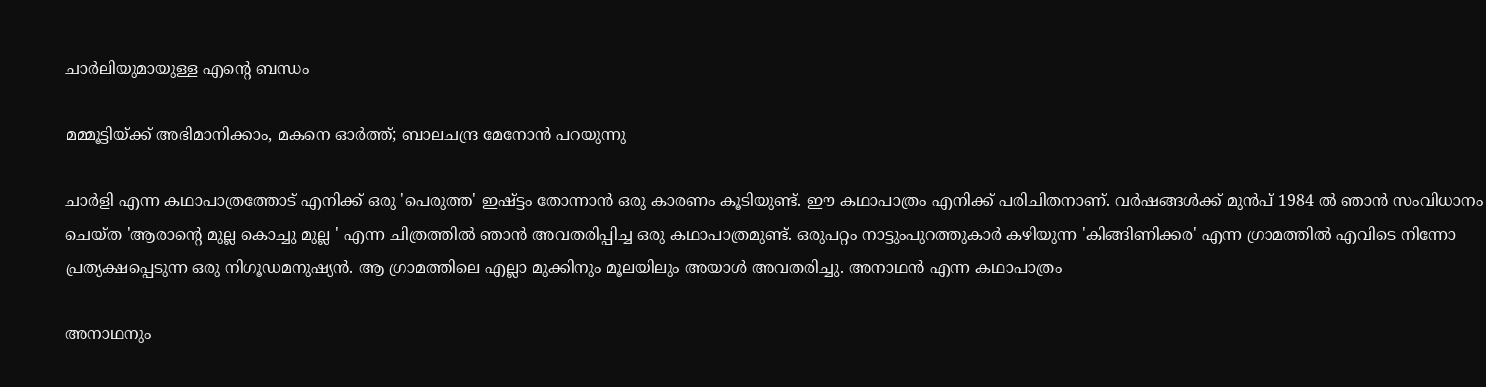ചാര്‍ലിയുമായുള്ള എന്റെ ബന്ധം

മമ്മൂട്ടിയ്ക്ക് അഭിമാനിക്കാം, മകനെ ഓര്‍ത്ത്; ബാലചന്ദ്ര മേനോന്‍ പറയുന്നു

ചാര്‍ളി എന്ന കഥാപാത്രത്തോട് എനിക്ക് ഒരു 'പെരുത്ത' ഇഷ്ട്ടം തോന്നാന്‍ ഒരു കാരണം കൂടിയുണ്ട്. ഈ കഥാപാത്രം എനിക്ക് പരിചിതനാണ്. വര്‍ഷങ്ങള്‍ക്ക് മുന്‍പ് 1984 ല്‍ ഞാന്‍ സംവിധാനം ചെയ്ത 'ആരാന്റെ മുല്ല കൊച്ചു മുല്ല ' എന്ന ചിത്രത്തില്‍ ഞാന്‍ അവതരിപ്പിച്ച ഒരു കഥാപാത്രമുണ്ട്. ഒരുപറ്റം നാട്ടുംപുറത്തുകാര്‍ കഴിയുന്ന 'കിങ്ങിണിക്കര' എന്ന ഗ്രാമത്തില്‍ എവിടെ നിന്നോ പ്രത്യക്ഷപ്പെടുന്ന ഒരു നിഗൂഡമനുഷ്യന്‍. ആ ഗ്രാമത്തിലെ എല്ലാ മുക്കിനും മൂലയിലും അയാള്‍ അവതരിച്ചു. അനാഥന്‍ എന്ന കഥാപാത്രം

അനാഥനും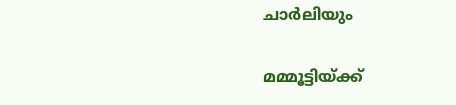ചാര്‍ലിയും

മമ്മൂട്ടിയ്ക്ക്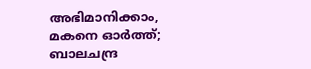അഭിമാനിക്കാം, മകനെ ഓര്‍ത്ത്; ബാലചന്ദ്ര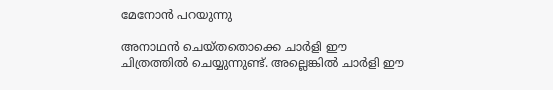മേനോന്‍ പറയുന്നു

അനാഥന്‍ ചെയ്തതൊക്കെ ചാര്‍ളി ഈ ചിത്രത്തില്‍ ചെയ്യുന്നുണ്ട്. അല്ലെങ്കില്‍ ചാര്‍ളി ഈ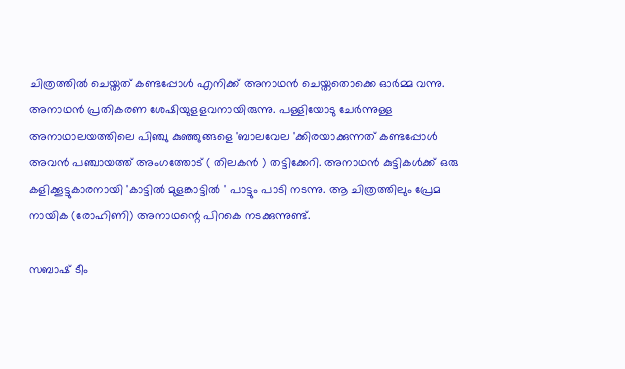ചിത്രത്തില്‍ ചെയ്തത് കണ്ടപ്പോള്‍ എനിക്ക് അനാഥന്‍ ചെയ്തതൊക്കെ ഓര്‍മ്മ വന്നു. അനാഥന്‍ പ്രതികരണ ശേഷിയുളളവനായിരുന്നു. പള്ളിയോടു ചേര്‍ന്നുള്ള അനാഥാലയത്തിലെ പിഞ്ചു കുഞ്ഞുങ്ങളെ 'ബാലവേല 'ക്കിരയാക്കുന്നത് കണ്ടപ്പോള്‍ അവന്‍ പഞ്ചായത്ത് അംഗത്തോട് ( തിലകന്‍ ) തട്ടിക്കേറി. അനാഥന്‍ കുട്ടികള്‍ക്ക് ഒരു കളിക്കൂട്ടുകാരനായി 'കാട്ടില്‍ മുളങ്കാട്ടില്‍ ' പാട്ടും പാടി നടന്നു. ആ ചിത്രത്തിലും പ്രേമ നായിക (രോഹിണി) അനാഥന്റെ പിറകെ നടക്കുന്നുണ്ട്.

സബാഷ് ടീം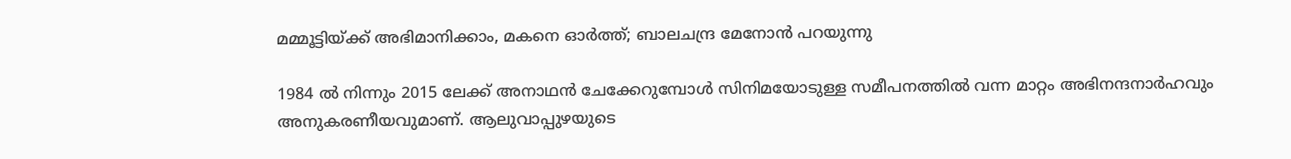മമ്മൂട്ടിയ്ക്ക് അഭിമാനിക്കാം, മകനെ ഓര്‍ത്ത്; ബാലചന്ദ്ര മേനോന്‍ പറയുന്നു

1984 ല്‍ നിന്നും 2015 ലേക്ക് അനാഥന്‍ ചേക്കേറുമ്പോള്‍ സിനിമയോടുള്ള സമീപനത്തില്‍ വന്ന മാറ്റം അഭിനന്ദനാര്‍ഹവും അനുകരണീയവുമാണ്. ആലുവാപ്പുഴയുടെ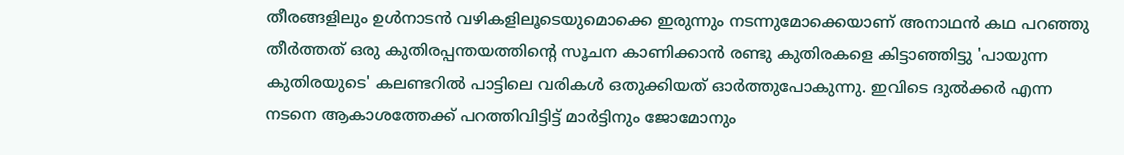തീരങ്ങളിലും ഉള്‍നാടന്‍ വഴികളിലൂടെയുമൊക്കെ ഇരുന്നും നടന്നുമോക്കെയാണ് അനാഥന്‍ കഥ പറഞ്ഞു തീര്‍ത്തത് ഒരു കുതിരപ്പന്തയത്തിന്റെ സൂചന കാണിക്കാന്‍ രണ്ടു കുതിരകളെ കിട്ടാഞ്ഞിട്ടു 'പായുന്ന കുതിരയുടെ' കലണ്ടറില്‍ പാട്ടിലെ വരികള്‍ ഒതുക്കിയത് ഓര്‍ത്തുപോകുന്നു. ഇവിടെ ദുല്‍ക്കര്‍ എന്ന നടനെ ആകാശത്തേക്ക് പറത്തിവിട്ടിട്ട് മാര്‍ട്ടിനും ജോമോനും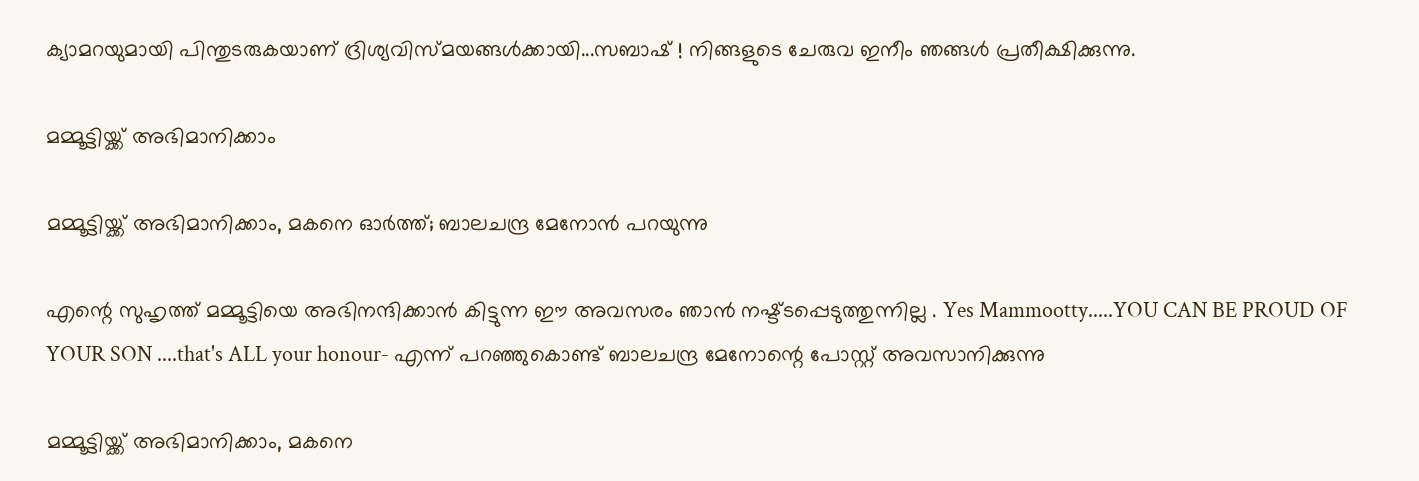ക്യാമറയുമായി പിന്തുടരുകയാണ് ദ്രിശ്യവിസ്മയങ്ങള്‍ക്കായി...സബാഷ് ! നിങ്ങളുടെ ചേരുവ ഇനീം ഞങ്ങള്‍ പ്രതീക്ഷിക്കുന്നു.

മമ്മൂട്ടിയ്ക്ക് അഭിമാനിക്കാം

മമ്മൂട്ടിയ്ക്ക് അഭിമാനിക്കാം, മകനെ ഓര്‍ത്ത്; ബാലചന്ദ്ര മേനോന്‍ പറയുന്നു

എന്റെ സുഹൃത്ത് മമ്മൂട്ടിയെ അഭിനന്ദിക്കാന്‍ കിട്ടുന്ന ഈ അവസരം ഞാന്‍ നഷ്ട്ടപ്പെടുത്തുന്നില്ല . Yes Mammootty.....YOU CAN BE PROUD OF YOUR SON ....that's ALL your honour- എന്ന് പറഞ്ഞുകൊണ്ട് ബാലചന്ദ്ര മേനോന്റെ പോസ്റ്റ് അവസാനിക്കുന്നു

മമ്മൂട്ടിയ്ക്ക് അഭിമാനിക്കാം, മകനെ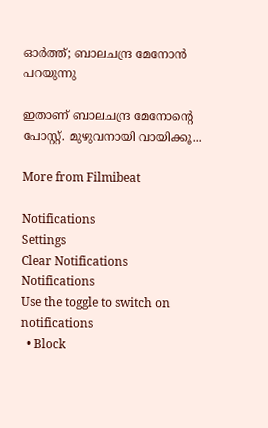ഓര്‍ത്ത്; ബാലചന്ദ്ര മേനോന്‍ പറയുന്നു

ഇതാണ് ബാലചന്ദ്ര മേനോന്റെ പോസ്റ്റ്. മുഴുവനായി വായിക്കൂ...

More from Filmibeat

Notifications
Settings
Clear Notifications
Notifications
Use the toggle to switch on notifications
  • Block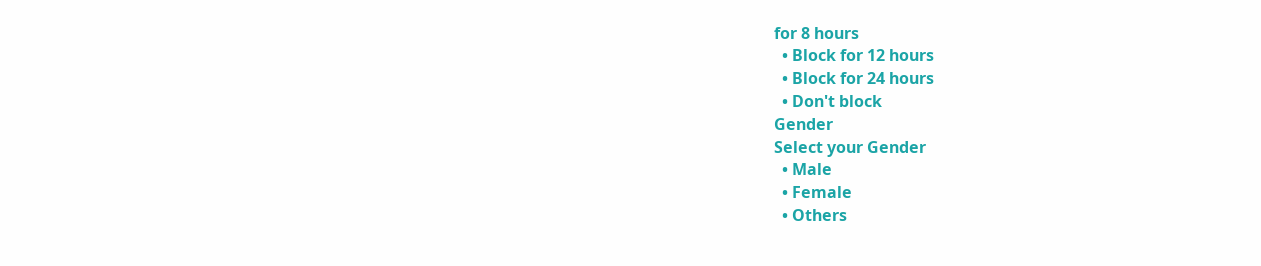for 8 hours
  • Block for 12 hours
  • Block for 24 hours
  • Don't block
Gender
Select your Gender
  • Male
  • Female
  • Others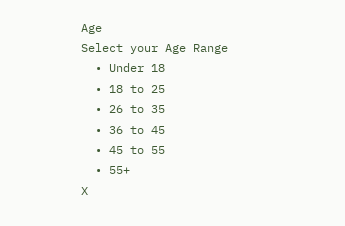Age
Select your Age Range
  • Under 18
  • 18 to 25
  • 26 to 35
  • 36 to 45
  • 45 to 55
  • 55+
X